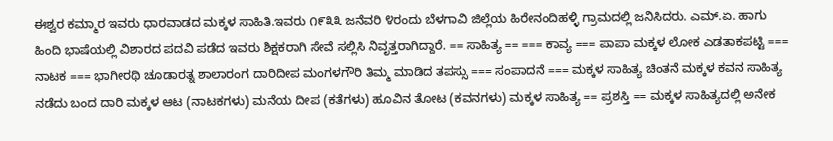ಈಶ್ವರ ಕಮ್ಮಾರ ಇವರು ಧಾರವಾಡದ ಮಕ್ಕಳ ಸಾಹಿತಿ.ಇವರು ೧೯೩೩ ಜನೆವರಿ ೪ರಂದು ಬೆಳಗಾವಿ ಜಿಲ್ಲೆಯ ಹಿರೇನಂದಿಹಳ್ಳಿ ಗ್ರಾಮದಲ್ಲಿ ಜನಿಸಿದರು. ಎಮ್.ಏ. ಹಾಗು ಹಿಂದಿ ಭಾಷೆಯಲ್ಲಿ ವಿಶಾರದ ಪದವಿ ಪಡೆದ ಇವರು ಶಿಕ್ಷಕರಾಗಿ ಸೇವೆ ಸಲ್ಲಿಸಿ ನಿವೃತ್ತರಾಗಿದ್ದಾರೆ. == ಸಾಹಿತ್ಯ == === ಕಾವ್ಯ === ಪಾಪಾ ಮಕ್ಕಳ ಲೋಕ ಎಡತಾಕಪಟ್ಟಿ === ನಾಟಕ === ಭಾಗೀರಥಿ ಚೂಡಾರತ್ನ ಶಾಲಾರಂಗ ದಾರಿದೀಪ ಮಂಗಳಗೌರಿ ತಿಮ್ಮ ಮಾಡಿದ ತಪಸ್ಸು === ಸಂಪಾದನೆ === ಮಕ್ಕಳ ಸಾಹಿತ್ಯ ಚಿಂತನೆ ಮಕ್ಕಳ ಕವನ ಸಾಹಿತ್ಯ ನಡೆದು ಬಂದ ದಾರಿ ಮಕ್ಕಳ ಆಟ (ನಾಟಕಗಳು) ಮನೆಯ ದೀಪ (ಕತೆಗಳು) ಹೂವಿನ ತೋಟ (ಕವನಗಳು) ಮಕ್ಕಳ ಸಾಹಿತ್ಯ == ಪ್ರಶಸ್ತಿ == ಮಕ್ಕಳ ಸಾಹಿತ್ಯದಲ್ಲಿ ಅನೇಕ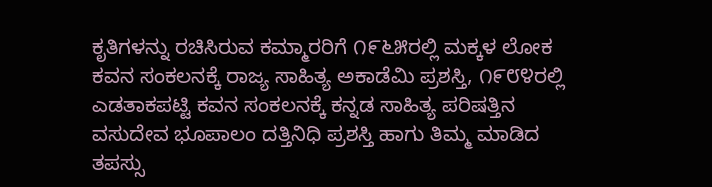ಕೃತಿಗಳನ್ನು ರಚಿಸಿರುವ ಕಮ್ಮಾರರಿಗೆ ೧೯೬೫ರಲ್ಲಿ ಮಕ್ಕಳ ಲೋಕ ಕವನ ಸಂಕಲನಕ್ಕೆ ರಾಜ್ಯ ಸಾಹಿತ್ಯ ಅಕಾಡೆಮಿ ಪ್ರಶಸ್ತಿ, ೧೯೮೪ರಲ್ಲಿ ಎಡತಾಕಪಟ್ಟಿ ಕವನ ಸಂಕಲನಕ್ಕೆ ಕನ್ನಡ ಸಾಹಿತ್ಯ ಪರಿಷತ್ತಿನ ವಸುದೇವ ಭೂಪಾಲಂ ದತ್ತಿನಿಧಿ ಪ್ರಶಸ್ತಿ ಹಾಗು ತಿಮ್ಮ ಮಾಡಿದ ತಪಸ್ಸು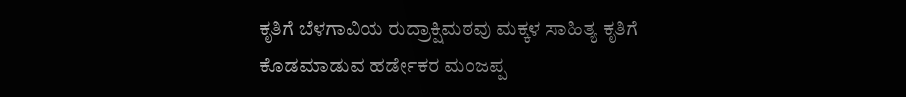ಕೃತಿಗೆ ಬೆಳಗಾವಿಯ ರುದ್ರಾಕ್ಷಿಮಠವು ಮಕ್ಕಳ ಸಾಹಿತ್ಯ ಕೃತಿಗೆ ಕೊಡಮಾಡುವ ಹರ್ಡೇಕರ ಮಂಜಪ್ಪ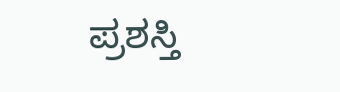ಪ್ರಶಸ್ತಿ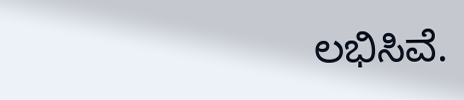ಲಭಿಸಿವೆ.